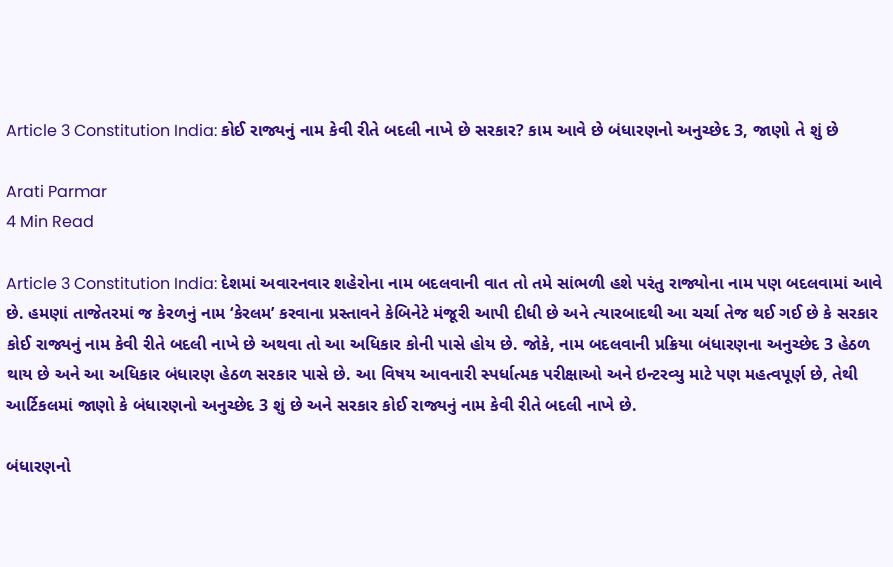Article 3 Constitution India: કોઈ રાજ્યનું નામ કેવી રીતે બદલી નાખે છે સરકાર? કામ આવે છે બંધારણનો અનુચ્છેદ 3, જાણો તે શું છે

Arati Parmar
4 Min Read

Article 3 Constitution India: દેશમાં અવારનવાર શહેરોના નામ બદલવાની વાત તો તમે સાંભળી હશે પરંતુ રાજ્યોના નામ પણ બદલવામાં આવે છે. હમણાં તાજેતરમાં જ કેરળનું નામ ‘કેરલમ’ કરવાના પ્રસ્તાવને કેબિનેટે મંજૂરી આપી દીધી છે અને ત્યારબાદથી આ ચર્ચા તેજ થઈ ગઈ છે કે સરકાર કોઈ રાજ્યનું નામ કેવી રીતે બદલી નાખે છે અથવા તો આ અધિકાર કોની પાસે હોય છે. જોકે, નામ બદલવાની પ્રક્રિયા બંધારણના અનુચ્છેદ 3 હેઠળ થાય છે અને આ અધિકાર બંધારણ હેઠળ સરકાર પાસે છે. આ વિષય આવનારી સ્પર્ધાત્મક પરીક્ષાઓ અને ઇન્ટરવ્યુ માટે પણ મહત્વપૂર્ણ છે, તેથી આર્ટિકલમાં જાણો કે બંધારણનો અનુચ્છેદ 3 શું છે અને સરકાર કોઈ રાજ્યનું નામ કેવી રીતે બદલી નાખે છે.

બંધારણનો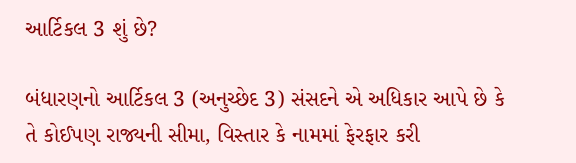આર્ટિકલ 3 શું છે?

બંધારણનો આર્ટિકલ 3 (અનુચ્છેદ 3) સંસદને એ અધિકાર આપે છે કે તે કોઈપણ રાજ્યની સીમા, વિસ્તાર કે નામમાં ફેરફાર કરી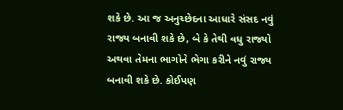શકે છે. આ જ અનુચ્છેદના આધારે સંસદ નવું રાજ્ય બનાવી શકે છે, બે કે તેથી વધુ રાજ્યો અથવા તેમના ભાગોને ભેગા કરીને નવું રાજ્ય બનાવી શકે છે. કોઈપણ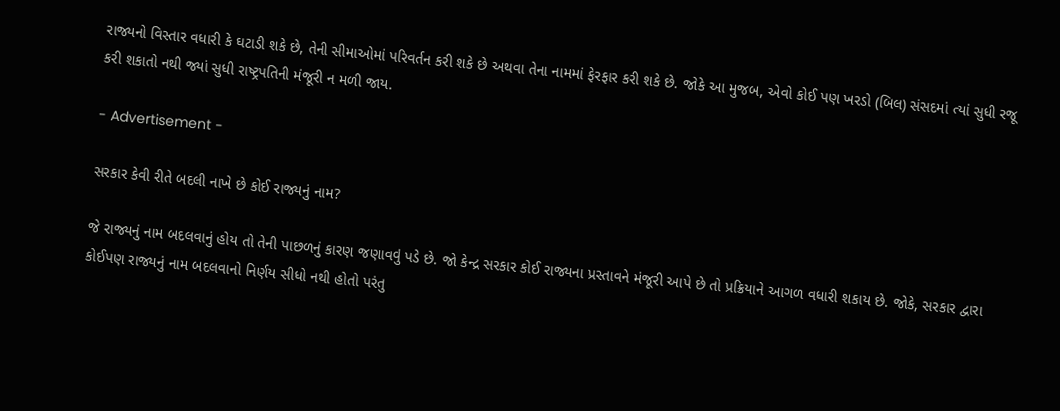રાજ્યનો વિસ્તાર વધારી કે ઘટાડી શકે છે, તેની સીમાઓમાં પરિવર્તન કરી શકે છે અથવા તેના નામમાં ફેરફાર કરી શકે છે. જોકે આ મુજબ, એવો કોઈ પણ ખરડો (બિલ) સંસદમાં ત્યાં સુધી રજૂ કરી શકાતો નથી જ્યાં સુધી રાષ્ટ્રપતિની મંજૂરી ન મળી જાય.

- Advertisement -

સરકાર કેવી રીતે બદલી નાખે છે કોઈ રાજ્યનું નામ?

જે રાજ્યનું નામ બદલવાનું હોય તો તેની પાછળનું કારણ જણાવવું પડે છે. જો કેન્દ્ર સરકાર કોઈ રાજ્યના પ્રસ્તાવને મંજૂરી આપે છે તો પ્રક્રિયાને આગળ વધારી શકાય છે. જોકે, સરકાર દ્વારા કોઈપણ રાજ્યનું નામ બદલવાનો નિર્ણય સીધો નથી હોતો પરંતુ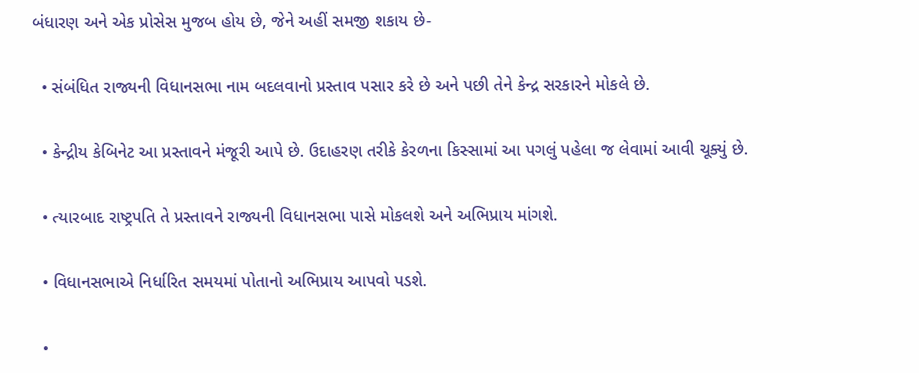બંધારણ અને એક પ્રોસેસ મુજબ હોય છે, જેને અહીં સમજી શકાય છે-

  • સંબંધિત રાજ્યની વિધાનસભા નામ બદલવાનો પ્રસ્તાવ પસાર કરે છે અને પછી તેને કેન્દ્ર સરકારને મોકલે છે.

  • કેન્દ્રીય કેબિનેટ આ પ્રસ્તાવને મંજૂરી આપે છે. ઉદાહરણ તરીકે કેરળના કિસ્સામાં આ પગલું પહેલા જ લેવામાં આવી ચૂક્યું છે.

  • ત્યારબાદ રાષ્ટ્રપતિ તે પ્રસ્તાવને રાજ્યની વિધાનસભા પાસે મોકલશે અને અભિપ્રાય માંગશે.

  • વિધાનસભાએ નિર્ધારિત સમયમાં પોતાનો અભિપ્રાય આપવો પડશે.

  •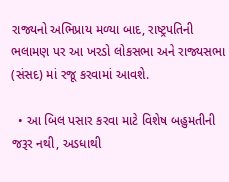રાજ્યનો અભિપ્રાય મળ્યા બાદ, રાષ્ટ્રપતિની ભલામણ પર આ ખરડો લોકસભા અને રાજ્યસભા (સંસદ) માં રજૂ કરવામાં આવશે.

  • આ બિલ પસાર કરવા માટે વિશેષ બહુમતીની જરૂર નથી, અડધાથી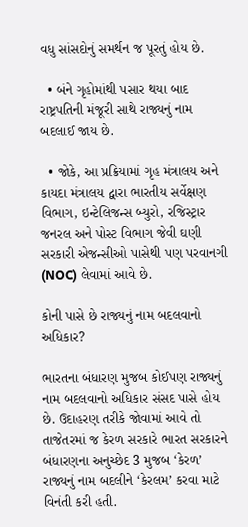વધુ સાંસદોનું સમર્થન જ પૂરતું હોય છે.

  • બંને ગૃહોમાંથી પસાર થયા બાદ રાષ્ટ્રપતિની મંજૂરી સાથે રાજ્યનું નામ બદલાઈ જાય છે.

  • જોકે, આ પ્રક્રિયામાં ગૃહ મંત્રાલય અને કાયદા મંત્રાલય દ્વારા ભારતીય સર્વેક્ષણ વિભાગ, ઇન્ટેલિજન્સ બ્યુરો, રજિસ્ટ્રાર જનરલ અને પોસ્ટ વિભાગ જેવી ઘણી સરકારી એજન્સીઓ પાસેથી પણ પરવાનગી (NOC) લેવામાં આવે છે.

કોની પાસે છે રાજ્યનું નામ બદલવાનો અધિકાર?

ભારતના બંધારણ મુજબ કોઈપણ રાજ્યનું નામ બદલવાનો અધિકાર સંસદ પાસે હોય છે. ઉદાહરણ તરીકે જોવામાં આવે તો તાજેતરમાં જ કેરળ સરકારે ભારત સરકારને બંધારણના અનુચ્છેદ 3 મુજબ ‘કેરળ’ રાજ્યનું નામ બદલીને ‘કેરલમ’ કરવા માટે વિનંતી કરી હતી.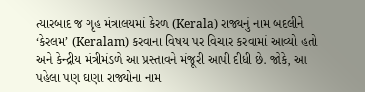ત્યારબાદ જ ગૃહ મંત્રાલયમાં કેરળ (Kerala) રાજ્યનું નામ બદલીને ‘કેરલમ’ (Keralam) કરવાના વિષય પર વિચાર કરવામાં આવ્યો હતો અને કેન્દ્રીય મંત્રીમંડળે આ પ્રસ્તાવને મંજૂરી આપી દીધી છે. જોકે, આ પહેલા પણ ઘણા રાજ્યોના નામ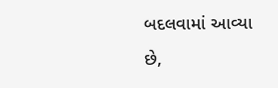બદલવામાં આવ્યા છે,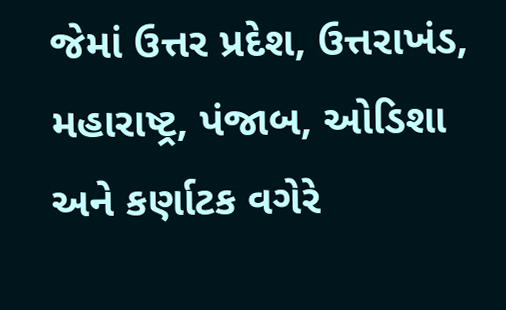જેમાં ઉત્તર પ્રદેશ, ઉત્તરાખંડ, મહારાષ્ટ્ર, પંજાબ, ઓડિશા અને કર્ણાટક વગેરે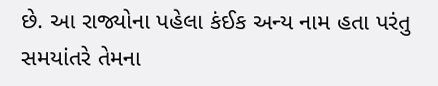છે. આ રાજ્યોના પહેલા કંઈક અન્ય નામ હતા પરંતુ સમયાંતરે તેમના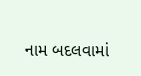નામ બદલવામાં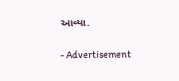આવ્યા.

- Advertisement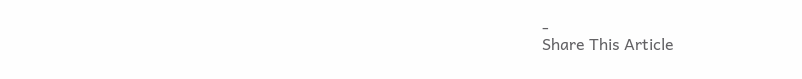-
Share This Article